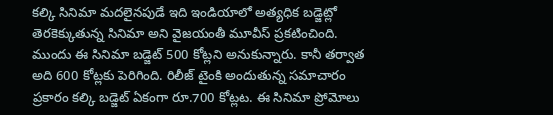కల్కి సినిమా మదలైనపుడే ఇది ఇండియాలో అత్యధిక బడ్జెట్లో తెరకెక్కుతున్న సినిమా అని వైజయంతీ మూవీస్ ప్రకటించింది. ముందు ఈ సినిమా బడ్జెట్ 500 కోట్లని అనుకున్నారు. కానీ తర్వాత అది 600 కోట్లకు పెరిగింది. రిలీజ్ టైంకి అందుతున్న సమాచారం ప్రకారం కల్కి బడ్జెట్ ఏకంగా రూ.700 కోట్లట. ఈ సినిమా ప్రోమోలు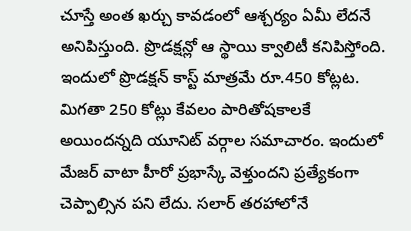చూస్తే అంత ఖర్చు కావడంలో ఆశ్చర్యం ఏమీ లేదనే అనిపిస్తుంది. ప్రొడక్షన్లో ఆ స్థాయి క్వాలిటీ కనిపిస్తోంది.
ఇందులో ప్రొడక్షన్ కాస్ట్ మాత్రమే రూ.450 కోట్లట. మిగతా 250 కోట్లు కేవలం పారితోషకాలకే అయిందన్నది యూనిట్ వర్గాల సమాచారం. ఇందులో మేజర్ వాటా హీరో ప్రభాస్కే వెళ్తుందని ప్రత్యేకంగా చెప్పాల్సిన పని లేదు. సలార్ తరహాలోనే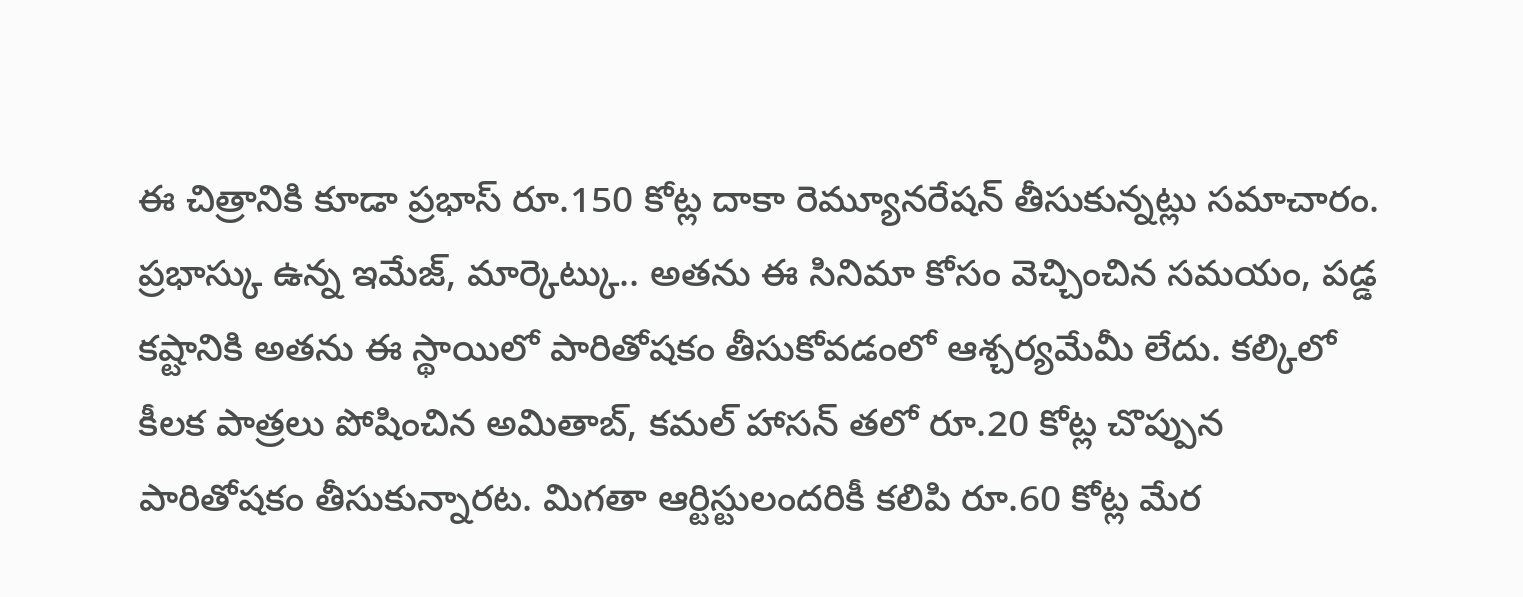ఈ చిత్రానికి కూడా ప్రభాస్ రూ.150 కోట్ల దాకా రెమ్యూనరేషన్ తీసుకున్నట్లు సమాచారం.
ప్రభాస్కు ఉన్న ఇమేజ్, మార్కెట్కు.. అతను ఈ సినిమా కోసం వెచ్చించిన సమయం, పడ్డ కష్టానికి అతను ఈ స్థాయిలో పారితోషకం తీసుకోవడంలో ఆశ్చర్యమేమీ లేదు. కల్కిలో కీలక పాత్రలు పోషించిన అమితాబ్, కమల్ హాసన్ తలో రూ.20 కోట్ల చొప్పున పారితోషకం తీసుకున్నారట. మిగతా ఆర్టిస్టులందరికీ కలిపి రూ.60 కోట్ల మేర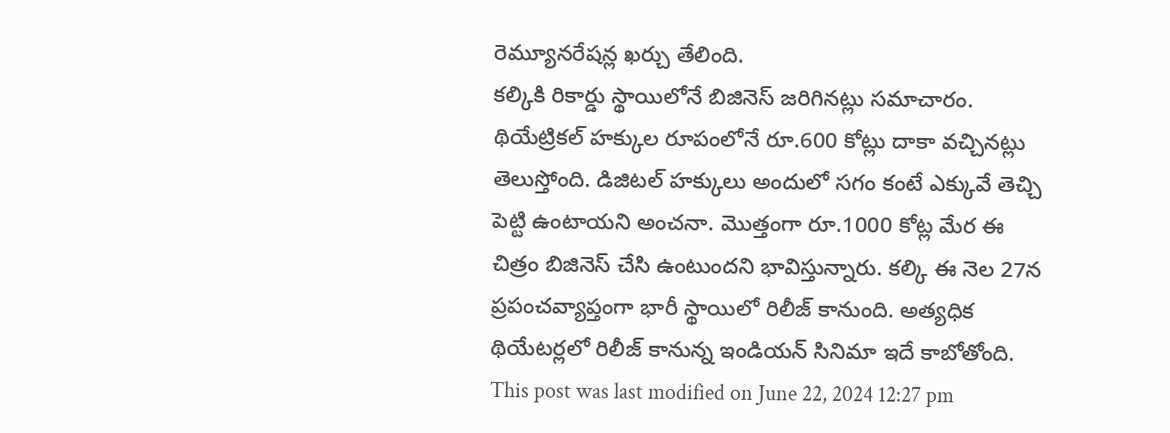రెమ్యూనరేషన్ల ఖర్చు తేలింది.
కల్కికి రికార్డు స్థాయిలోనే బిజినెస్ జరిగినట్లు సమాచారం. థియేట్రికల్ హక్కుల రూపంలోనే రూ.600 కోట్లు దాకా వచ్చినట్లు తెలుస్తోంది. డిజిటల్ హక్కులు అందులో సగం కంటే ఎక్కువే తెచ్చి పెట్టి ఉంటాయని అంచనా. మొత్తంగా రూ.1000 కోట్ల మేర ఈ చిత్రం బిజినెస్ చేసి ఉంటుందని భావిస్తున్నారు. కల్కి ఈ నెల 27న ప్రపంచవ్యాప్తంగా భారీ స్థాయిలో రిలీజ్ కానుంది. అత్యధిక థియేటర్లలో రిలీజ్ కానున్న ఇండియన్ సినిమా ఇదే కాబోతోంది.
This post was last modified on June 22, 2024 12:27 pm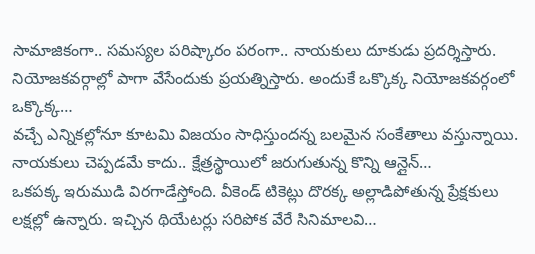సామాజికంగా.. సమస్యల పరిష్కారం పరంగా.. నాయకులు దూకుడు ప్రదర్శిస్తారు. నియోజకవర్గాల్లో పాగా వేసేందుకు ప్రయత్నిస్తారు. అందుకే ఒక్కొక్క నియోజకవర్గంలో ఒక్కొక్క…
వచ్చే ఎన్నికల్లోనూ కూటమి విజయం సాధిస్తుందన్న బలమైన సంకేతాలు వస్తున్నాయి. నాయకులు చెప్పడమే కాదు.. క్షేత్రస్థాయిలో జరుగుతున్న కొన్ని ఆన్లైన్…
ఒకపక్క ఇరుముడి విరగాడేస్తోంది. వీకెండ్ టికెట్లు దొరక్క అల్లాడిపోతున్న ప్రేక్షకులు లక్షల్లో ఉన్నారు. ఇచ్చిన థియేటర్లు సరిపోక వేరే సినిమాలవి…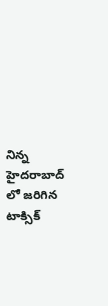నిన్న హైదరాబాద్ లో జరిగిన టాక్సిక్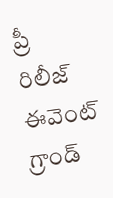ప్రీ రిలీజ్ ఈవెంట్ గ్రాండ్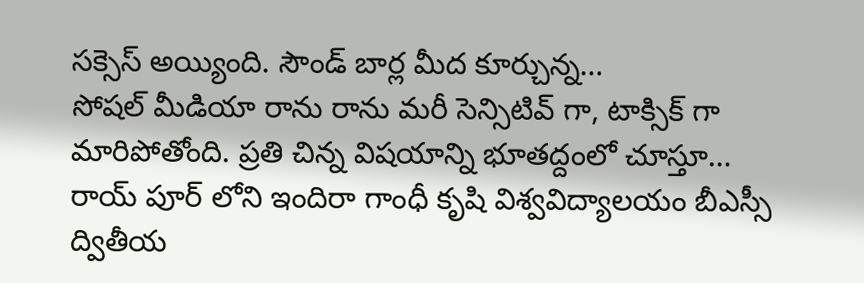సక్సెస్ అయ్యింది. సౌండ్ బార్ల మీద కూర్చున్న…
సోషల్ మీడియా రాను రాను మరీ సెన్సిటివ్ గా, టాక్సిక్ గా మారిపోతోంది. ప్రతి చిన్న విషయాన్ని భూతద్దంలో చూస్తూ…
రాయ్ పూర్ లోని ఇందిరా గాంధీ కృషి విశ్వవిద్యాలయం బీఎస్సీ ద్వితీయ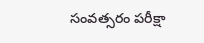సంవత్సరం పరీక్షా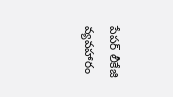పేపర్ లీకేజి వ్యవహారం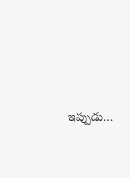ఇప్పుడు…